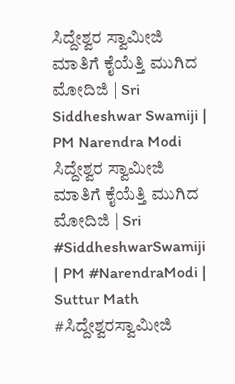ಸಿದ್ದೇಶ್ವರ ಸ್ವಾಮೀಜಿ ಮಾತಿಗೆ ಕೈಯೆತ್ತಿ ಮುಗಿದ ಮೋದಿಜಿ | Sri Siddheshwar Swamiji | PM Narendra Modi
ಸಿದ್ದೇಶ್ವರ ಸ್ವಾಮೀಜಿ ಮಾತಿಗೆ ಕೈಯೆತ್ತಿ ಮುಗಿದ ಮೋದಿಜಿ | Sri #SiddheshwarSwamiji | PM #NarendraModi | Suttur Math #ಸಿದ್ದೇಶ್ವರಸ್ವಾಮೀಜಿ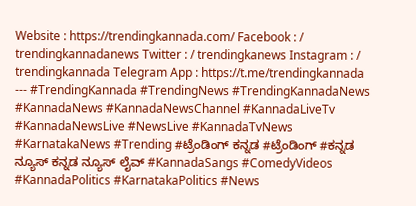Website : https://trendingkannada.com/ Facebook : / trendingkannadanews Twitter : / trendingkanews Instagram : / trendingkannada Telegram App : https://t.me/trendingkannada --- #TrendingKannada #TrendingNews #TrendingKannadaNews #KannadaNews #KannadaNewsChannel #KannadaLiveTv #KannadaNewsLive #NewsLive #KannadaTvNews #KarnatakaNews #Trending #ಟ್ರೆಂಡಿಂಗ್ ಕನ್ನಡ #ಟ್ರೆಂಡಿಂಗ್ #ಕನ್ನಡ ನ್ಯೂಸ್ ಕನ್ನಡ ನ್ಯೂಸ್ ಲೈವ್ #KannadaSangs #ComedyVideos #KannadaPolitics #KarnatakaPolitics #News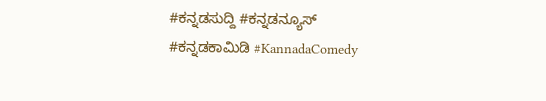#ಕನ್ನಡಸುದ್ದಿ #ಕನ್ನಡನ್ಯೂಸ್ #ಕನ್ನಡಕಾಮಿಡಿ #KannadaComedy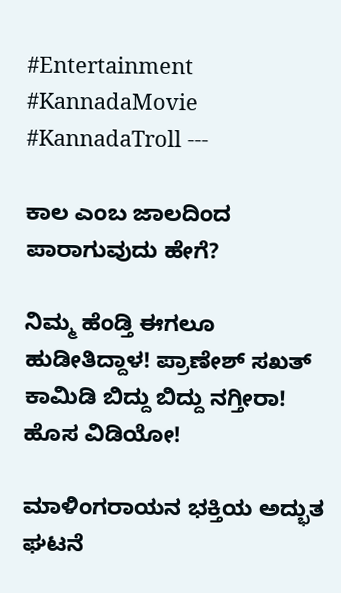#Entertainment #KannadaMovie #KannadaTroll ---

ಕಾಲ ಎಂಬ ಜಾಲದಿಂದ ಪಾರಾಗುವುದು ಹೇಗೆ?

ನಿಮ್ಮ ಹೆಂಡ್ತಿ ಈಗಲೂ ಹುಡೀತಿದ್ದಾಳ! ಪ್ರಾಣೇಶ್ ಸಖತ್ ಕಾಮಿಡಿ ಬಿದ್ದು ಬಿದ್ದು ನಗ್ತೀರಾ! ಹೊಸ ವಿಡಿಯೋ!

ಮಾಳಿಂಗರಾಯನ ಭಕ್ತಿಯ ಅದ್ಭುತ ಘಟನೆ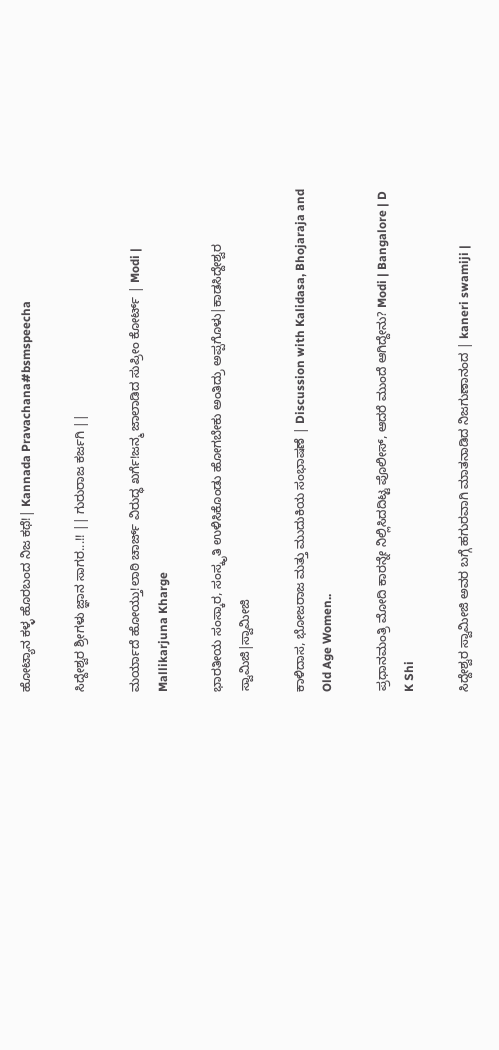ಹೋಟ್ಯಾನ ಕಳ್ಳ ಹೊರಬಂದ ನಿಜ ಕಥೆ!| Kannada Pravachana#bsmspeecha

ಸಿದ್ದೇಶ್ವರ ಶ್ರೀಗಳು ಜ್ಞಾನ ಸಾಗರ...!! || ಗುರುರಾಜ ಕರ್ಜಗಿ ||

ಮರ್ಯಾದೆ ಹೋಯ್ತು!ಲಾಠಿ ಚಾರ್ಜ್ ವಿರುದ್ಧ ಖರ್ಗೆ!ಜನ್ಮ ಜಾಲಾಡಿದ ಸುಪ್ರೀಂ ಕೋರ್ಟ್ | Modi | Mallikarjuna Kharge

ಭಾರತೀಯ ಸಂಸ್ಕಾರ, ಸಂಸ್ಕೃತಿ ಉಳಿಸಿಕೊಂಡು ಹೋಗಬೇಕು ಅಂತಿದ್ರು ಅಪ್ಪಗೊಳು|ಕಾಡಸಿದ್ದೇಶ್ವರ ಸ್ವಾಮಿಜಿ|ಸ್ವಾಮೀಜಿ

ಕಾಳಿದಾಸ, ಭೋಜರಾಜ ಮತ್ತು ಮುದುಕಿಯ ಸಂಭಾಷಣೆ | Discussion with Kalidasa, Bhojaraja and Old Age Women..

ಪ್ರಧಾನಮಂತ್ರಿ ಮೋದಿ ಕಾರನ್ನೇ ನಿಲ್ಲಿಸಿದದಿಟ್ಟ ಪೊಲೀಸ್, ಆದರೆ ಮುಂದೆ ಆಗಿದ್ದೇನು? Modi | Bangalore | D K Shi

ಸಿದ್ದೇಶ್ವರ ಸ್ವಾಮೀಜಿ ಅವರ ಬಗ್ಗೆ ಹಗುರವಾಗಿ ಮಾತನಾಡಿದ ನಿಜಗುಣಾನಂದ | kaneri swamiji |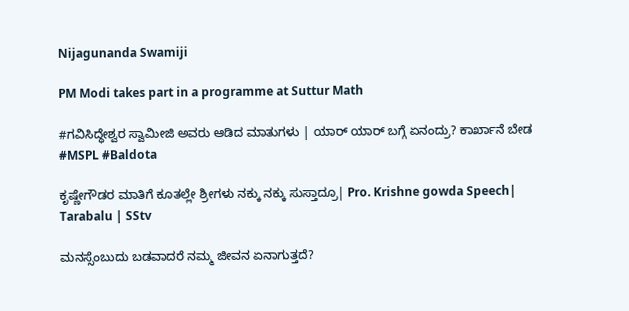Nijagunanda Swamiji

PM Modi takes part in a programme at Suttur Math

#ಗವಿಸಿದ್ಧೇಶ್ವರ ಸ್ವಾಮೀಜಿ ಅವರು ಆಡಿದ ಮಾತುಗಳು | ಯಾರ್ ಯಾರ್ ಬಗ್ಗೆ ಏನಂದ್ರು? ಕಾರ್ಖಾನೆ ಬೇಡ #MSPL #Baldota

ಕೃಷ್ಣೇಗೌಡರ ಮಾತಿಗೆ ಕೂತಲ್ಲೇ ಶ್ರೀಗಳು ನಕ್ಕು ನಕ್ಕು ಸುಸ್ತಾದ್ರೂ| Pro. Krishne gowda Speech| Tarabalu | SStv

ಮನಸ್ಸೆಂಬುದು ಬಡವಾದರೆ ನಮ್ಮ ಜೀವನ ಏನಾಗುತ್ತದೆ?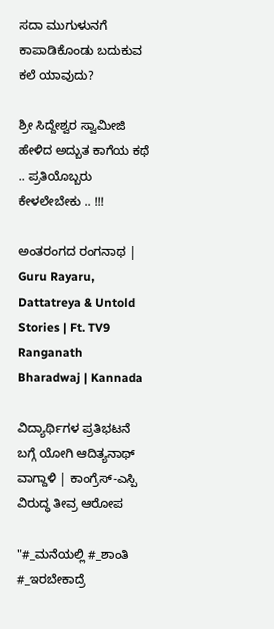ಸದಾ ಮುಗುಳುನಗೆ ಕಾಪಾಡಿಕೊಂಡು ಬದುಕುವ ಕಲೆ ಯಾವುದು?

ಶ್ರೀ ಸಿದ್ದೇಶ್ವರ ಸ್ವಾಮೀಜಿ ಹೇಳಿದ ಅದ್ಬುತ ಕಾಗೆಯ ಕಥೆ .. ಪ್ರತಿಯೊಬ್ಬರು ಕೇಳಲೇಬೇಕು .. !!!

ಅಂತರಂಗದ ರಂಗನಾಥ | Guru Rayaru, Dattatreya & Untold Stories | Ft. TV9 Ranganath Bharadwaj | Kannada

ವಿದ್ಯಾರ್ಥಿಗಳ ಪ್ರತಿಭಟನೆ ಬಗ್ಗೆ ಯೋಗಿ ಆದಿತ್ಯನಾಥ್ ವಾಗ್ದಾಳಿ | ಕಾಂಗ್ರೆಸ್-ಎಸ್ಪಿ ವಿರುದ್ಧ ತೀವ್ರ ಆರೋಪ

"#_ಮನೆಯಲ್ಲಿ #_ಶಾಂತಿ #_ಇರಬೇಕಾದ್ರೆ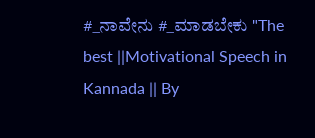#_ನಾವೇನು #_ಮಾಡಬೇಕು "The best ||Motivational Speech in Kannada || By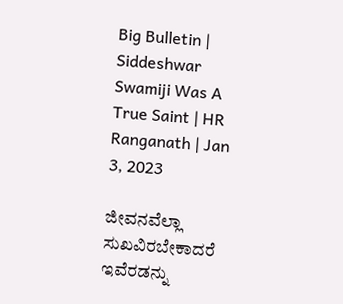Big Bulletin | Siddeshwar Swamiji Was A True Saint | HR Ranganath | Jan 3, 2023

ಜೀವನವೆಲ್ಲಾ ಸುಖವಿರಬೇಕಾದರೆ ಇವೆರಡನ್ನು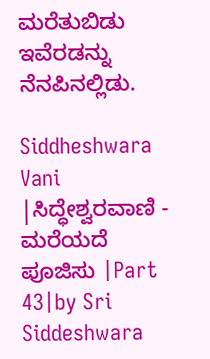ಮರೆತುಬಿಡು ಇವೆರಡನ್ನು ನೆನಪಿನಲ್ಲಿಡು.

Siddheshwara Vani |ಸಿದ್ಧೇಶ್ವರವಾಣಿ - ಮರೆಯದೆ ಪೂಜಿಸು |Part 43|by Sri Siddeshwara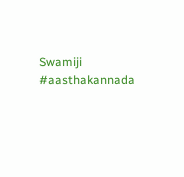Swamiji #aasthakannada